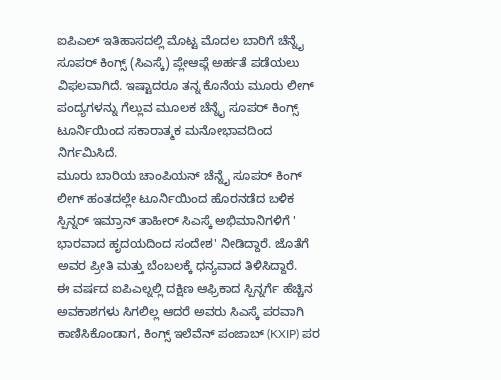ಐಪಿಎಲ್ ಇತಿಹಾಸದಲ್ಲಿ ಮೊಟ್ಟ ಮೊದಲ ಬಾರಿಗೆ ಚೆನ್ನೈ ಸೂಪರ್ ಕಿಂಗ್ಸ್ (ಸಿಎಸ್ಕೆ) ಪ್ಲೇಆಫ್ಗೆ ಅರ್ಹತೆ ಪಡೆಯಲು ವಿಫಲವಾಗಿದೆ. ಇಷ್ಟಾದರೂ ತನ್ನ ಕೊನೆಯ ಮೂರು ಲೀಗ್ ಪಂದ್ಯಗಳನ್ನು ಗೆಲ್ಲುವ ಮೂಲಕ ಚೆನ್ನೈ ಸೂಪರ್ ಕಿಂಗ್ಸ್ ಟೂರ್ನಿಯಿಂದ ಸಕಾರಾತ್ಮಕ ಮನೋಭಾವದಿಂದ ನಿರ್ಗಮಿಸಿದೆ.
ಮೂರು ಬಾರಿಯ ಚಾಂಪಿಯನ್ ಚೆನ್ನೈ ಸೂಪರ್ ಕಿಂಗ್ ಲೀಗ್ ಹಂತದಲ್ಲೇ ಟೂರ್ನಿಯಿಂದ ಹೊರನಡೆದ ಬಳಿಕ ಸ್ಪಿನ್ನರ್ ಇಮ್ರಾನ್ ತಾಹೀರ್ ಸಿಎಸ್ಕೆ ಅಭಿಮಾನಿಗಳಿಗೆ ' ಭಾರವಾದ ಹೃದಯದಿಂದ ಸಂದೇಶ' ನೀಡಿದ್ದಾರೆ. ಜೊತೆಗೆ ಅವರ ಪ್ರೀತಿ ಮತ್ತು ಬೆಂಬಲಕ್ಕೆ ಧನ್ಯವಾದ ತಿಳಿಸಿದ್ದಾರೆ.
ಈ ವರ್ಷದ ಐಪಿಎಲ್ನಲ್ಲಿ ದಕ್ಷಿಣ ಆಫ್ರಿಕಾದ ಸ್ಪಿನ್ನರ್ಗೆ ಹೆಚ್ಚಿನ ಅವಕಾಶಗಳು ಸಿಗಲಿಲ್ಲ ಆದರೆ ಅವರು ಸಿಎಸ್ಕೆ ಪರವಾಗಿ ಕಾಣಿಸಿಕೊಂಡಾಗ, ಕಿಂಗ್ಸ್ ಇಲೆವೆನ್ ಪಂಜಾಬ್ (KXIP) ಪರ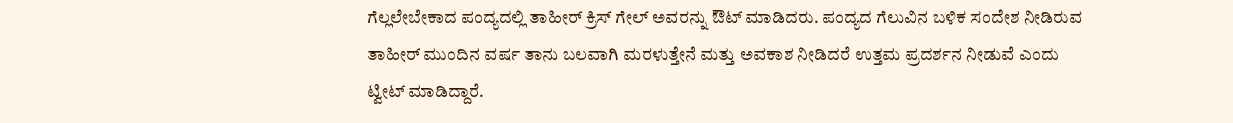ಗೆಲ್ಲಲೇಬೇಕಾದ ಪಂದ್ಯದಲ್ಲಿ ತಾಹೀರ್ ಕ್ರಿಸ್ ಗೇಲ್ ಅವರನ್ನು ಔಟ್ ಮಾಡಿದರು. ಪಂದ್ಯದ ಗೆಲುವಿನ ಬಳಿಕ ಸಂದೇಶ ನೀಡಿರುವ ತಾಹೀರ್ ಮುಂದಿನ ವರ್ಷ ತಾನು ಬಲವಾಗಿ ಮರಳುತ್ತೇನೆ ಮತ್ತು ಅವಕಾಶ ನೀಡಿದರೆ ಉತ್ತಮ ಪ್ರದರ್ಶನ ನೀಡುವೆ ಎಂದು ಟ್ವೀಟ್ ಮಾಡಿದ್ದಾರೆ.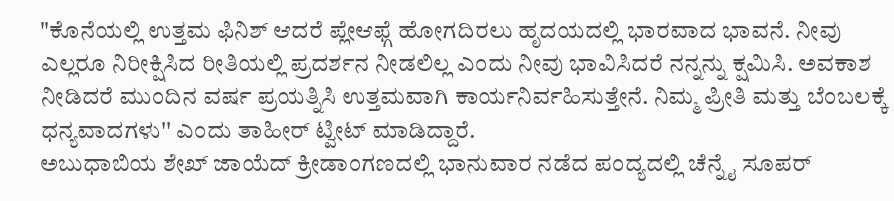"ಕೊನೆಯಲ್ಲಿ ಉತ್ತಮ ಫಿನಿಶ್ ಆದರೆ ಪ್ಲೇಆಫ್ಗೆ ಹೋಗದಿರಲು ಹೃದಯದಲ್ಲಿ ಭಾರವಾದ ಭಾವನೆ. ನೀವು ಎಲ್ಲರೂ ನಿರೀಕ್ಷಿಸಿದ ರೀತಿಯಲ್ಲಿ ಪ್ರದರ್ಶನ ನೀಡಲಿಲ್ಲ ಎಂದು ನೀವು ಭಾವಿಸಿದರೆ ನನ್ನನ್ನು ಕ್ಷಮಿಸಿ. ಅವಕಾಶ ನೀಡಿದರೆ ಮುಂದಿನ ವರ್ಷ ಪ್ರಯತ್ನಿಸಿ ಉತ್ತಮವಾಗಿ ಕಾರ್ಯನಿರ್ವಹಿಸುತ್ತೇನೆ. ನಿಮ್ಮ ಪ್ರೀತಿ ಮತ್ತು ಬೆಂಬಲಕ್ಕೆ ಧನ್ಯವಾದಗಳು'' ಎಂದು ತಾಹೀರ್ ಟ್ವೀಟ್ ಮಾಡಿದ್ದಾರೆ.
ಅಬುಧಾಬಿಯ ಶೇಖ್ ಜಾಯೆದ್ ಕ್ರೀಡಾಂಗಣದಲ್ಲಿ ಭಾನುವಾರ ನಡೆದ ಪಂದ್ಯದಲ್ಲಿ ಚೆನ್ನೈ ಸೂಪರ್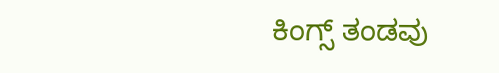ಕಿಂಗ್ಸ್ ತಂಡವು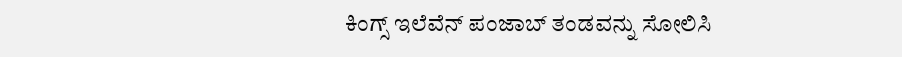ಕಿಂಗ್ಸ್ ಇಲೆವೆನ್ ಪಂಜಾಬ್ ತಂಡವನ್ನು ಸೋಲಿಸಿ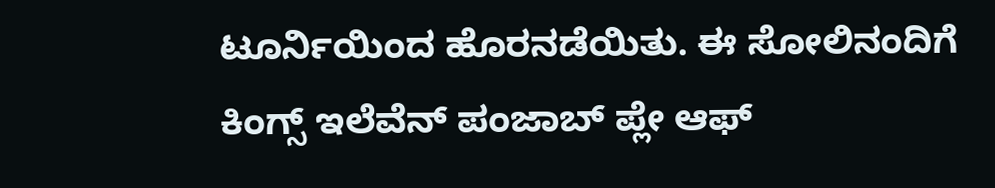ಟೂರ್ನಿಯಿಂದ ಹೊರನಡೆಯಿತು. ಈ ಸೋಲಿನಂದಿಗೆ ಕಿಂಗ್ಸ್ ಇಲೆವೆನ್ ಪಂಜಾಬ್ ಪ್ಲೇ ಆಫ್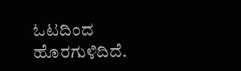ಓಟದಿಂದ ಹೊರಗುಳಿದಿದೆ.